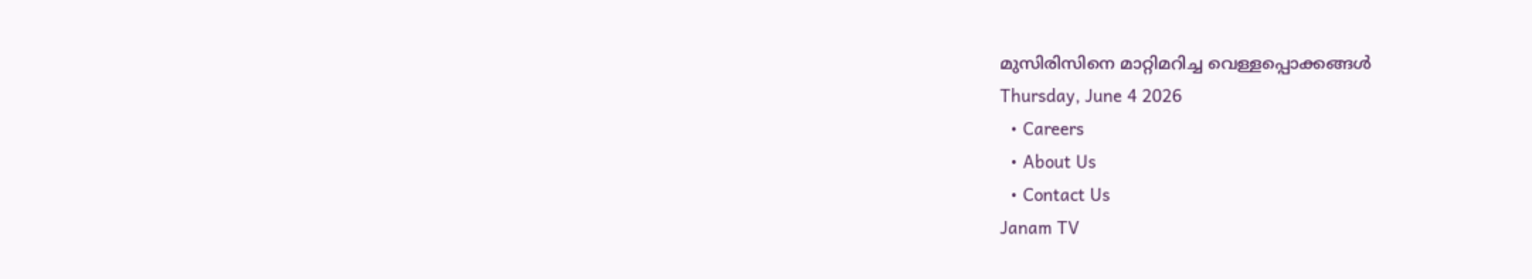മുസിരിസിനെ മാറ്റിമറിച്ച വെള്ളപ്പൊക്കങ്ങൾ
Thursday, June 4 2026
  • Careers
  • About Us
  • Contact Us
Janam TV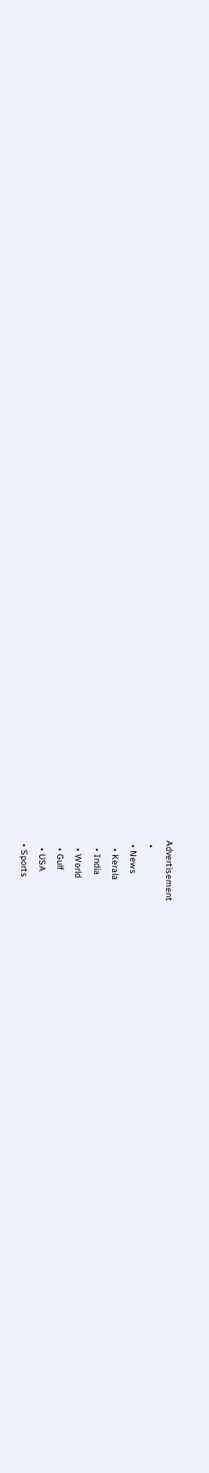Advertisement
  •
  • News
    • Kerala
    • India
    • World
    • Gulf
    • USA
  • Sports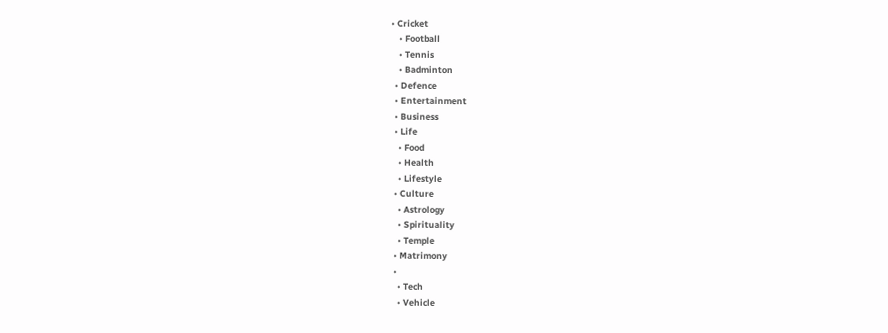• Cricket
    • Football
    • Tennis
    • Badminton
  • Defence
  • Entertainment
  • Business
  • Life
    • Food
    • Health
    • Lifestyle
  • Culture
    • Astrology
    • Spirituality
    • Temple
  • Matrimony
  •
    • Tech
    • Vehicle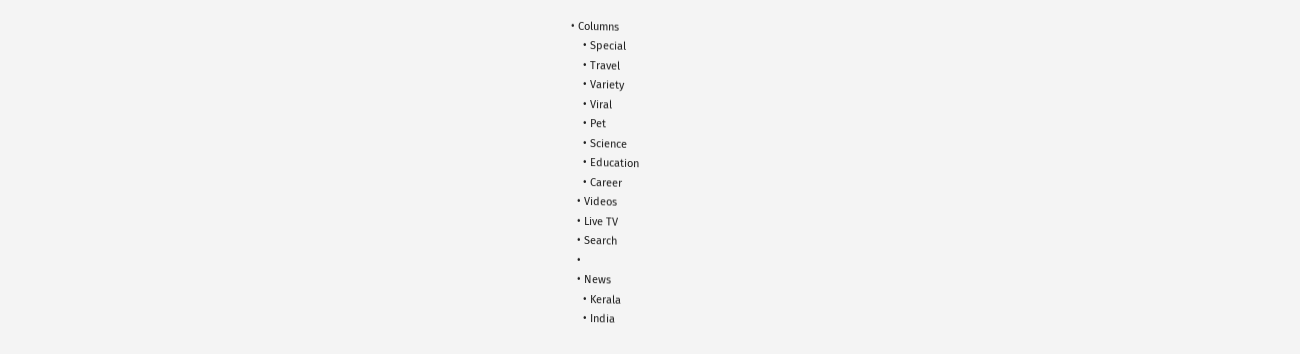• Columns
    • Special
    • Travel
    • Variety
    • Viral
    • Pet
    • Science
    • Education
    • Career
  • Videos
  • Live TV
  • Search
  •
  • News
    • Kerala
    • India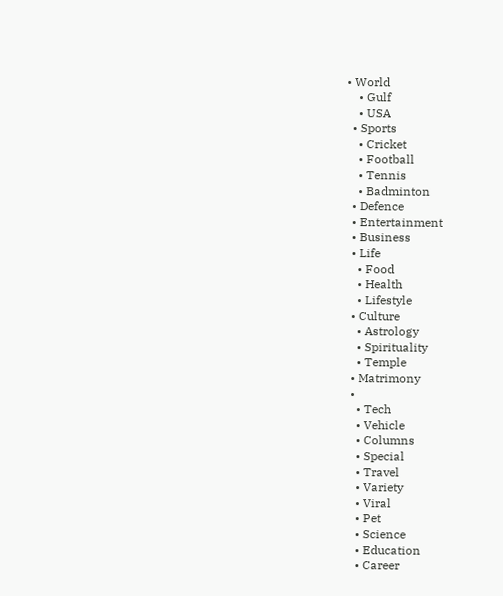• World
    • Gulf
    • USA
  • Sports
    • Cricket
    • Football
    • Tennis
    • Badminton
  • Defence
  • Entertainment
  • Business
  • Life
    • Food
    • Health
    • Lifestyle
  • Culture
    • Astrology
    • Spirituality
    • Temple
  • Matrimony
  •
    • Tech
    • Vehicle
    • Columns
    • Special
    • Travel
    • Variety
    • Viral
    • Pet
    • Science
    • Education
    • Career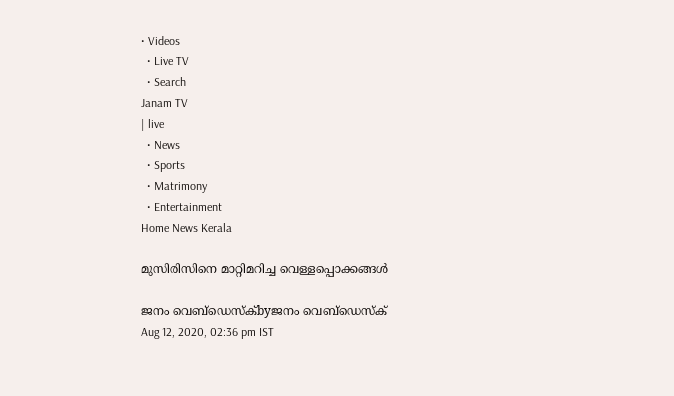• Videos
  • Live TV
  • Search
Janam TV
| live
  • News
  • Sports
  • Matrimony
  • Entertainment
Home News Kerala

മുസിരിസിനെ മാറ്റിമറിച്ച വെള്ളപ്പൊക്കങ്ങൾ

ജനം വെബ്‌ഡെസ്ക്byജനം വെബ്‌ഡെസ്ക്
Aug 12, 2020, 02:36 pm IST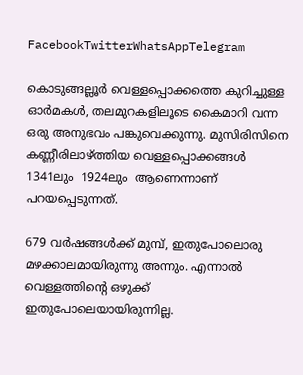FacebookTwitterWhatsAppTelegram

കൊടുങ്ങല്ലൂർ വെള്ളപ്പൊക്കത്തെ കുറിച്ചുള്ള ഓർമകൾ, തലമുറകളിലൂടെ കൈമാറി വന്ന ഒരു അനുഭവം പങ്കുവെക്കുന്നു. മുസിരിസിനെ കണ്ണീരിലാഴ്‌ത്തിയ വെള്ളപ്പൊക്കങ്ങൾ 1341ലും  1924ലും  ആണെന്നാണ് പറയപ്പെടുന്നത്.

679 വർഷങ്ങൾക്ക് മുമ്പ്, ഇതുപോലൊരു മഴക്കാലമായിരുന്നു അന്നും. എന്നാൽ വെള്ളത്തിന്റെ ഒഴുക്ക് ഇതുപോലെയായിരുന്നില്ല.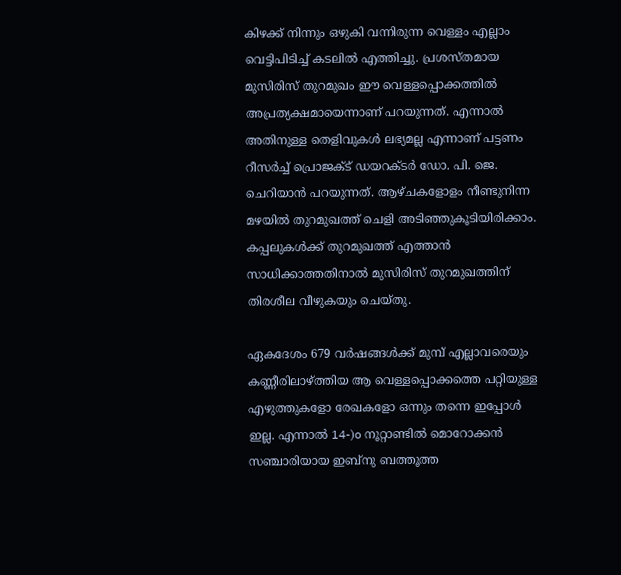കിഴക്ക് നിന്നും ഒഴുകി വന്നിരുന്ന വെള്ളം എല്ലാം വെട്ടിപിടിച്ച് കടലിൽ എത്തിച്ചു. പ്രശസ്തമായ മുസിരിസ് തുറമുഖം ഈ വെള്ളപ്പൊക്കത്തിൽ അപ്രത്യക്ഷമായെന്നാണ് പറയുന്നത്. എന്നാൽ അതിനുള്ള തെളിവുകൾ ലഭ്യമല്ല എന്നാണ് പട്ടണം റീസർച്ച് പ്രൊജക്ട് ഡയറക്ടർ ഡോ. പി. ജെ. ചെറിയാൻ പറയുന്നത്. ആഴ്ചകളോളം നീണ്ടുനിന്ന മഴയിൽ തുറമുഖത്ത് ചെളി അടിഞ്ഞുകൂടിയിരിക്കാം. കപ്പലുകൾക്ക് തുറമുഖത്ത് എത്താൻ സാധിക്കാത്തതിനാൽ മുസിരിസ് തുറമുഖത്തിന് തിരശീല വീഴുകയും ചെയ്തു.

ഏകദേശം 679 വർഷങ്ങൾക്ക് മുമ്പ് എല്ലാവരെയും കണ്ണീരിലാഴ്‌ത്തിയ ആ വെള്ളപ്പൊക്കത്തെ പറ്റിയുള്ള എഴുത്തുകളോ രേഖകളോ ഒന്നും തന്നെ ഇപ്പോൾ ഇല്ല. എന്നാൽ 14-)o നൂറ്റാണ്ടിൽ മൊറോക്കൻ സഞ്ചാരിയായ ഇബ്‌നു ബത്തൂത്ത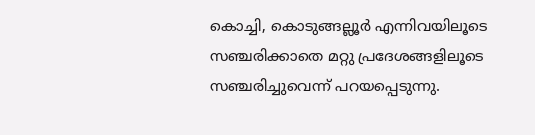കൊച്ചി, കൊടുങ്ങല്ലൂർ എന്നിവയിലൂടെ സഞ്ചരിക്കാതെ മറ്റു പ്രദേശങ്ങളിലൂടെ സഞ്ചരിച്ചുവെന്ന് പറയപ്പെടുന്നു.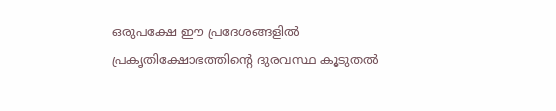ഒരുപക്ഷേ ഈ പ്രദേശങ്ങളിൽ പ്രകൃതിക്ഷോഭത്തിന്റെ ദുരവസ്ഥ കൂടുതൽ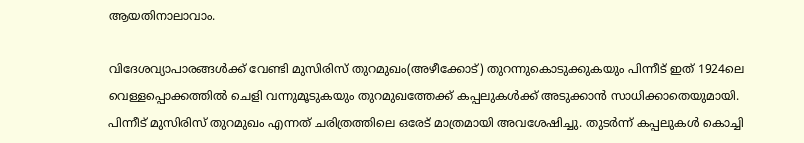ആയതിനാലാവാം.

വിദേശവ്യാപാരങ്ങൾക്ക് വേണ്ടി മുസിരിസ് തുറമുഖം(അഴീക്കോട്) തുറന്നുകൊടുക്കുകയും പിന്നീട് ഇത് 1924ലെ വെള്ളപ്പൊക്കത്തിൽ ചെളി വന്നുമൂടുകയും തുറമുഖത്തേക്ക് കപ്പലുകൾക്ക് അടുക്കാൻ സാധിക്കാതെയുമായി. പിന്നീട് മുസിരിസ് തുറമുഖം എന്നത് ചരിത്രത്തിലെ ഒരേട് മാത്രമായി അവശേഷിച്ചു. തുടർന്ന് കപ്പലുകൾ കൊച്ചി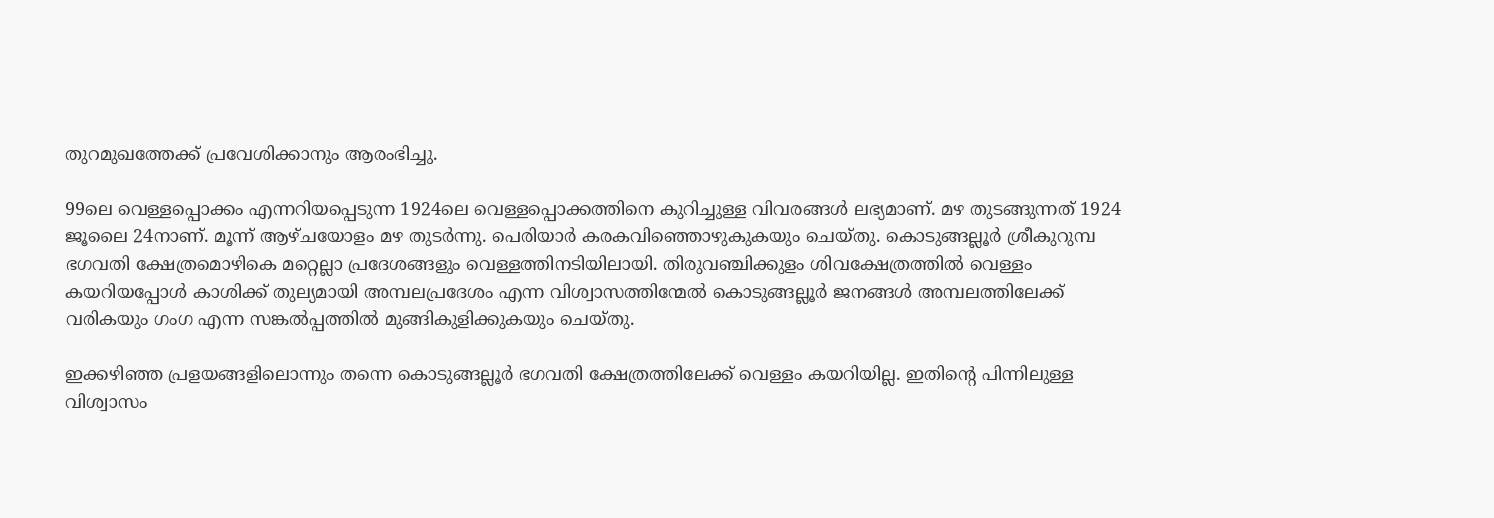തുറമുഖത്തേക്ക് പ്രവേശിക്കാനും ആരംഭിച്ചു.

99ലെ വെള്ളപ്പൊക്കം എന്നറിയപ്പെടുന്ന 1924ലെ വെള്ളപ്പൊക്കത്തിനെ കുറിച്ചുള്ള വിവരങ്ങൾ ലഭ്യമാണ്. മഴ തുടങ്ങുന്നത് 1924 ജൂലൈ 24നാണ്. മൂന്ന് ആഴ്ചയോളം മഴ തുടർന്നു. പെരിയാർ കരകവിഞ്ഞൊഴുകുകയും ചെയ്തു. കൊടുങ്ങല്ലൂർ ശ്രീകുറുമ്പ ഭഗവതി ക്ഷേത്രമൊഴികെ മറ്റെല്ലാ പ്രദേശങ്ങളും വെള്ളത്തിനടിയിലായി. തിരുവഞ്ചിക്കുളം ശിവക്ഷേത്രത്തിൽ വെള്ളം കയറിയപ്പോൾ കാശിക്ക് തുല്യമായി അമ്പലപ്രദേശം എന്ന വിശ്വാസത്തിന്മേൽ കൊടുങ്ങല്ലൂർ ജനങ്ങൾ അമ്പലത്തിലേക്ക് വരികയും ഗംഗ എന്ന സങ്കൽപ്പത്തിൽ മുങ്ങികുളിക്കുകയും ചെയ്തു.

ഇക്കഴിഞ്ഞ പ്രളയങ്ങളിലൊന്നും തന്നെ കൊടുങ്ങല്ലൂർ ഭഗവതി ക്ഷേത്രത്തിലേക്ക് വെള്ളം കയറിയില്ല. ഇതിന്റെ പിന്നിലുള്ള വിശ്വാസം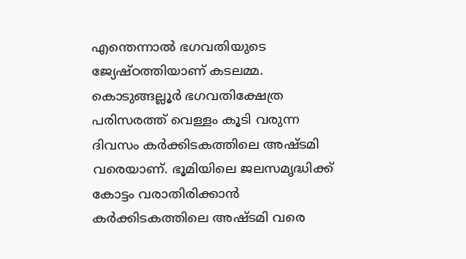എന്തെന്നാൽ ഭഗവതിയുടെ ജ്യേഷ്ഠത്തിയാണ് കടലമ്മ. കൊടുങ്ങല്ലൂർ ഭഗവതിക്ഷേത്ര  പരിസരത്ത് വെള്ളം കൂടി വരുന്ന ദിവസം കർക്കിടകത്തിലെ അഷ്ടമി വരെയാണ്. ഭൂമിയിലെ ജലസമൃദ്ധിക്ക് കോട്ടം വരാതിരിക്കാൻ കർക്കിടകത്തിലെ അഷ്ടമി വരെ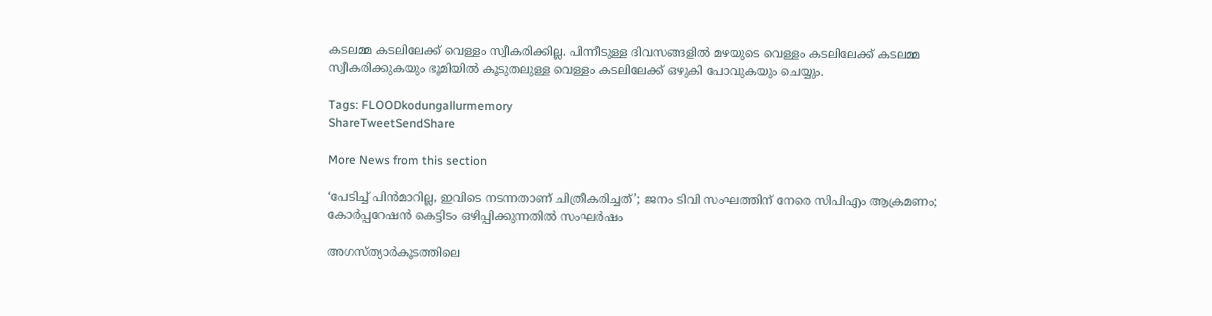കടലമ്മ കടലിലേക്ക് വെള്ളം സ്വീകരിക്കില്ല. പിന്നീടുള്ള ദിവസങ്ങളിൽ മഴയുടെ വെള്ളം കടലിലേക്ക് കടലമ്മ സ്വീകരിക്കുകയും ഭൂമിയിൽ കൂടുതലുള്ള വെള്ളം കടലിലേക്ക് ഒഴുകി പോവുകയും ചെയ്യും.

Tags: FLOODkodungallurmemory
ShareTweetSendShare

More News from this section

‘പേടിച്ച് പിൻമാറില്ല, ഇവിടെ നടന്നതാണ് ചിത്രീകരിച്ചത്’; ജനം ടിവി സംഘത്തിന് നേരെ സിപിഎം ആക്രമണം; കോർപ്പറേഷൻ കെട്ടിടം ഒഴിപ്പിക്കുന്നതിൽ സംഘർഷം

അഗസ്ത്യാര്‍കൂടത്തിലെ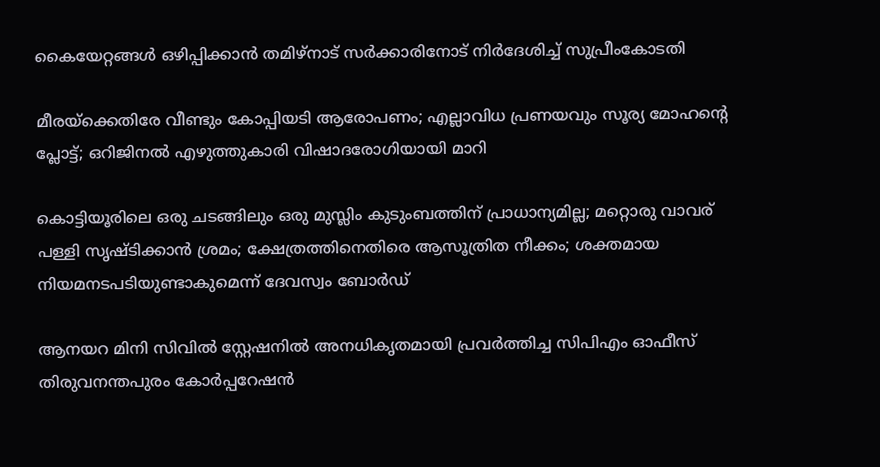കൈയേറ്റങ്ങള്‍ ഒഴിപ്പിക്കാന്‍ തമിഴ്‌നാട് സര്‍ക്കാരിനോട് നിര്‍ദേശിച്ച് സുപ്രീംകോടതി

മീരയ്‌ക്കെതിരേ വീണ്ടും കോപ്പിയടി ആരോപണം; എല്ലാവിധ പ്രണയവും സൂര്യ മോഹന്റെ പ്ലോട്ട്; ഒറിജിനൽ എഴുത്തുകാരി വിഷാദരോഗിയായി മാറി

കൊട്ടിയൂരിലെ ഒരു ചടങ്ങിലും ഒരു മുസ്ലിം കുടുംബത്തിന് പ്രാധാന്യമില്ല; മറ്റൊരു വാവര് പള്ളി സൃഷ്ടിക്കാൻ ശ്രമം; ക്ഷേത്രത്തിനെതിരെ ആസൂത്രിത നീക്കം; ശക്തമായ നിയമനടപടിയുണ്ടാകുമെന്ന് ദേവസ്വം ബോർഡ്

ആനയറ മിനി സിവിൽ സ്റ്റേഷനിൽ അനധികൃതമായി പ്രവർത്തിച്ച സിപിഎം ഓഫീസ് തിരുവനന്തപുരം കോ‍ർപ്പറേഷൻ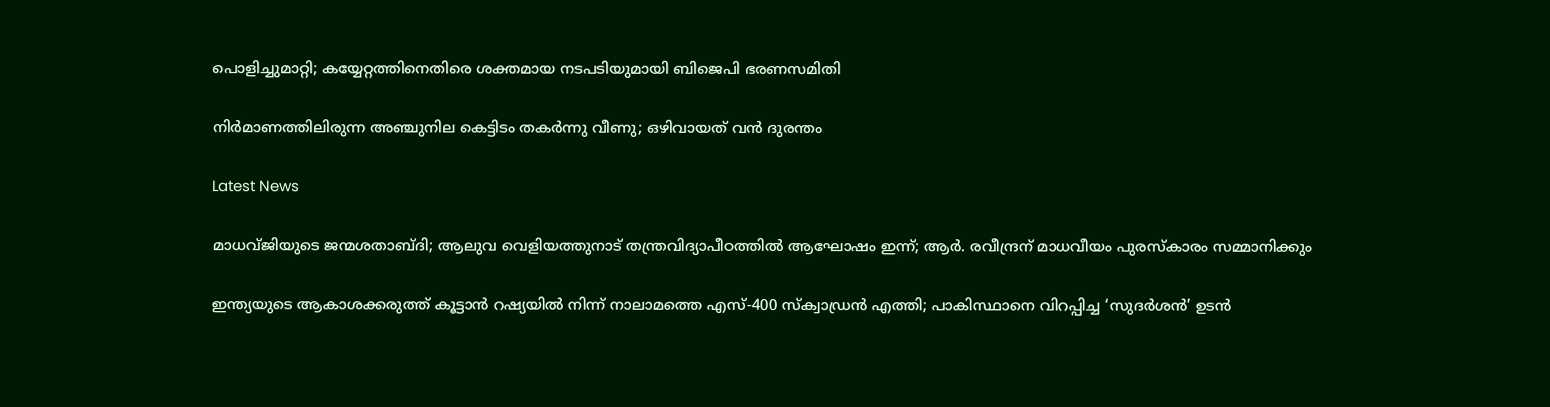പൊളിച്ചുമാറ്റി; കയ്യേറ്റത്തിനെതിരെ ശക്തമായ നടപടിയുമായി ബിജെപി ഭരണസമിതി

നിർമാണത്തിലിരുന്ന അഞ്ചുനില കെട്ടിടം തകർന്നു വീണു; ഒഴിവായത് വൻ ദുരന്തം

Latest News

മാധവ്ജിയുടെ ജന്മശതാബ്ദി; ആലുവ വെളിയത്തുനാട് തന്ത്രവിദ്യാപീഠത്തില്‍ ആഘോഷം ഇന്ന്; ആര്‍. രവീന്ദ്രന് മാധവീയം പുരസ്‌കാരം സമ്മാനിക്കും

ഇന്ത്യയുടെ ആകാശക്കരുത്ത് കൂട്ടാന്‍ റഷ്യയില്‍ നിന്ന് നാലാമത്തെ എസ്-400 സ്‌ക്വാഡ്രന്‍ എത്തി; പാകിസ്ഥാനെ വിറപ്പിച്ച ‘സുദര്‍ശന്‍’ ഉടന്‍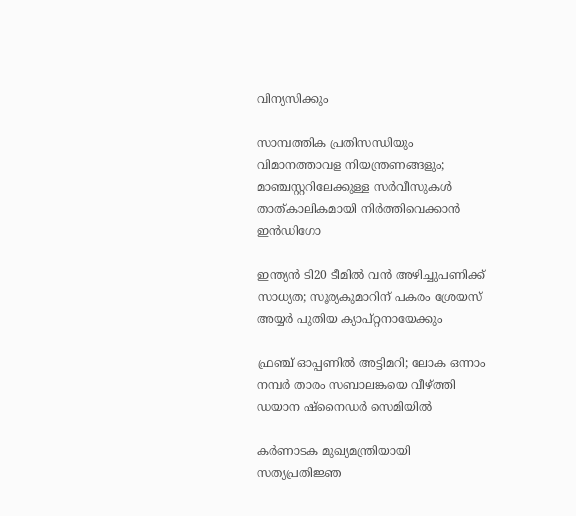വിന്യസിക്കും

സാമ്പത്തിക പ്രതിസന്ധിയും വിമാനത്താവള നിയന്ത്രണങ്ങളും; മാഞ്ചസ്റ്ററിലേക്കുള്ള സര്‍വീസുകള്‍ താത്കാലികമായി നിര്‍ത്തിവെക്കാന്‍ ഇന്‍ഡിഗോ

ഇന്ത്യന്‍ ടി20 ടീമില്‍ വന്‍ അഴിച്ചുപണിക്ക് സാധ്യത; സൂര്യകുമാറിന് പകരം ശ്രേയസ് അയ്യര്‍ പുതിയ ക്യാപ്റ്റനായേക്കും

ഫ്രഞ്ച് ഓപ്പണില്‍ അട്ടിമറി; ലോക ഒന്നാം നമ്പര്‍ താരം സബാലങ്കയെ വീഴ്‌ത്തി ഡയാന ഷ്‌നൈഡര്‍ സെമിയില്‍

കര്‍ണാടക മുഖ്യമന്ത്രിയായി സത്യപ്രതിജ്ഞ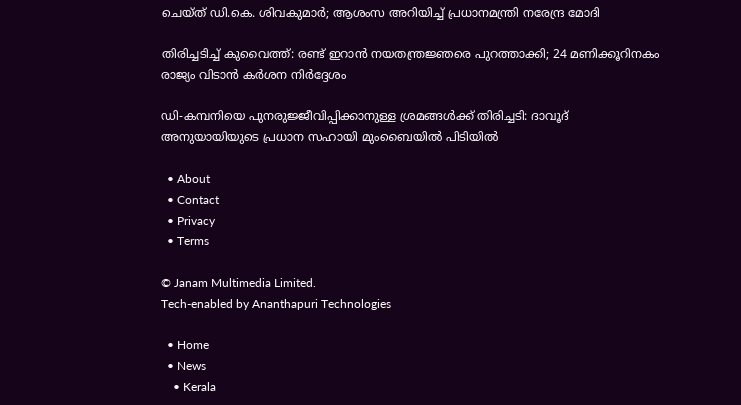ചെയ്ത് ഡി.കെ. ശിവകുമാര്‍; ആശംസ അറിയിച്ച് പ്രധാനമന്ത്രി നരേന്ദ്ര മോദി

തിരിച്ചടിച്ച് കുവൈത്ത്: രണ്ട് ഇറാന്‍ നയതന്ത്രജ്ഞരെ പുറത്താക്കി; 24 മണിക്കൂറിനകം രാജ്യം വിടാന്‍ കര്‍ശന നിര്‍ദ്ദേശം

ഡി-കമ്പനിയെ പുനരുജ്ജീവിപ്പിക്കാനുള്ള ശ്രമങ്ങള്‍ക്ക് തിരിച്ചടി: ദാവൂദ് അനുയായിയുടെ പ്രധാന സഹായി മുംബൈയില്‍ പിടിയില്‍

  • About
  • Contact
  • Privacy
  • Terms

© Janam Multimedia Limited.
Tech-enabled by Ananthapuri Technologies

  • Home
  • News
    • Kerala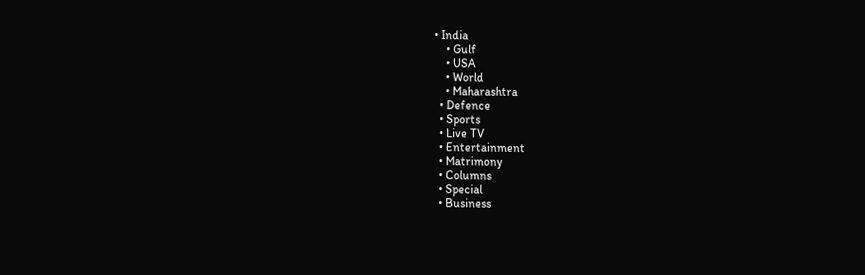• India
    • Gulf
    • USA
    • World
    • Maharashtra
  • Defence
  • Sports
  • Live TV
  • Entertainment
  • Matrimony
  • Columns
  • Special
  • Business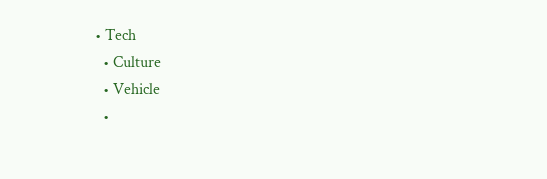• Tech
  • Culture
  • Vehicle
  •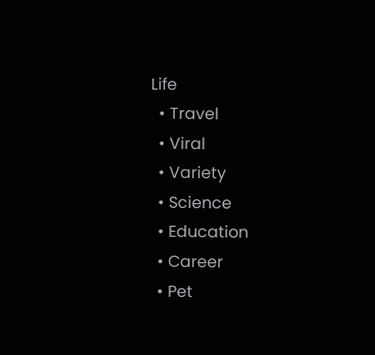Life
  • Travel
  • Viral
  • Variety
  • Science
  • Education
  • Career
  • Pet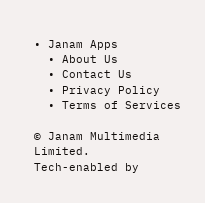• Janam Apps
  • About Us
  • Contact Us
  • Privacy Policy
  • Terms of Services

© Janam Multimedia Limited.
Tech-enabled by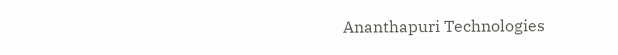Ananthapuri Technologies